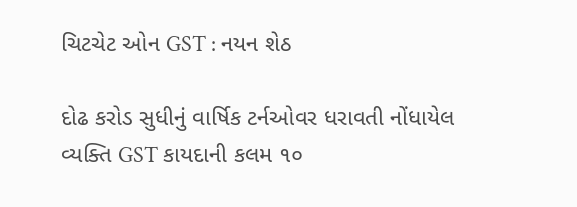ચિટચેટ ઓન GST : નયન શેઠ

દોઢ કરોડ સુધીનું વાર્ષિક ટર્નઓવર ધરાવતી નોંધાયેલ વ્યક્તિ GST કાયદાની કલમ ૧૦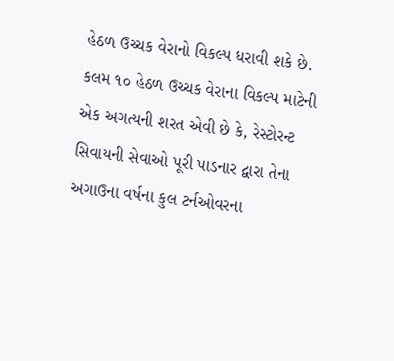હેઠળ ઉચ્ચક વેરાનો વિકલ્પ ધરાવી શકે છે. કલમ ૧૦ હેઠળ ઉચ્ચક વેરાના વિકલ્પ માટેની એક અગત્યની શરત એવી છે કે, રેસ્ટોરન્ટ સિવાયની સેવાઓ પૂરી પાડનાર દ્વારા તેના અગાઉના વર્ષના કુલ ટર્નઓવરના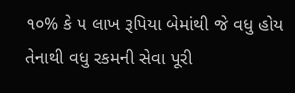૧૦% કે ૫ લાખ રૂપિયા બેમાંથી જે વધુ હોય તેનાથી વધુ રકમની સેવા પૂરી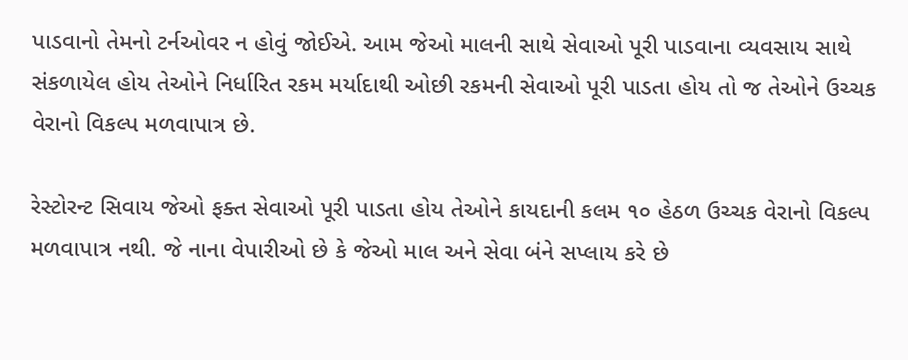પાડવાનો તેમનો ટર્નઓવર ન હોવું જોઈએ. આમ જેઓ માલની સાથે સેવાઓ પૂરી પાડવાના વ્યવસાય સાથે સંકળાયેલ હોય તેઓને નિર્ધારિત રકમ મર્યાદાથી ઓછી રકમની સેવાઓ પૂરી પાડતા હોય તો જ તેઓને ઉચ્ચક વેરાનો વિકલ્પ મળવાપાત્ર છે.

રેસ્ટોરન્ટ સિવાય જેઓ ફક્ત સેવાઓ પૂરી પાડતા હોય તેઓને કાયદાની કલમ ૧૦ હેઠળ ઉચ્ચક વેરાનો વિકલ્પ મળવાપાત્ર નથી. જે નાના વેપારીઓ છે કે જેઓ માલ અને સેવા બંને સપ્લાય કરે છે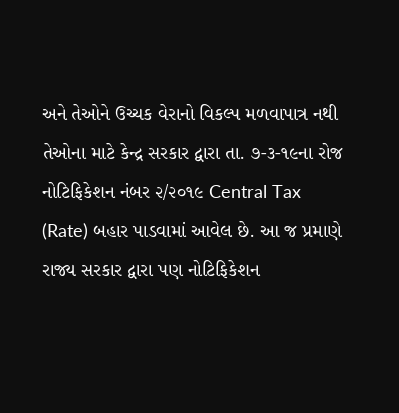અને તેઓને ઉચ્ચક વેરાનો વિકલ્પ મળવાપાત્ર નથી તેઓના માટે કેન્દ્ર સરકાર દ્વારા તા. ૭-૩-૧૯ના રોજ નોટિફિકેશન નંબર ૨/૨૦૧૯ Central Tax (Rate) બહાર પાડવામાં આવેલ છે. આ જ પ્રમાણે રાજ્ય સરકાર દ્વારા પણ નોટિફિકેશન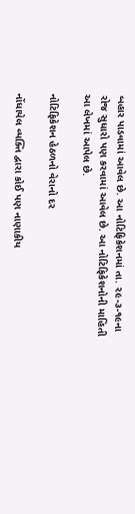બહાર પાડવામાં આવેલ છે. આ નોટિફિકેશનમાં તા. ૨૯-૩-૧૯ના રોજ સુધારો પણ કરવામાં આવેલ છે. આ નોટિફિકેશનોની માહિતી આ લેખમાં આપેલ છે.

નોટિફિકેશન હેઠળનો વેરાનો દર

નોંધાયેલ વ્યક્તિ દ્વારા કોઈ પણ નાણાકીય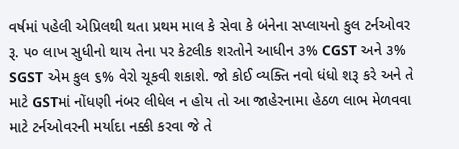વર્ષમાં પહેલી એપ્રિલથી થતા પ્રથમ માલ કે સેવા કે બંનેના સપ્લાયનો કુલ ટર્નઓવર રૂ. ૫૦ લાખ સુધીનો થાય તેના પર કેટલીક શરતોને આધીન ૩% CGST અને ૩% SGST એમ કુલ ૬% વેરો ચૂકવી શકાશે. જો કોઈ વ્યક્તિ નવો ધંધો શરૂ કરે અને તે માટે GSTમાં નોંધણી નંબર લીધેલ ન હોય તો આ જાહેરનામા હેઠળ લાભ મેળવવા માટે ટર્નઓવરની મર્યાદા નક્કી કરવા જે તે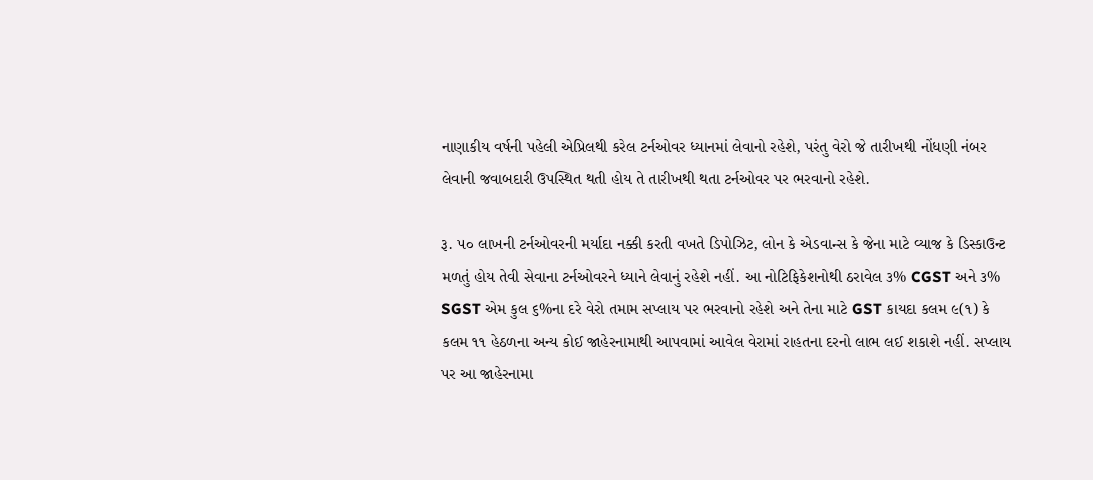નાણાકીય વર્ષની પહેલી એપ્રિલથી કરેલ ટર્નઓવર ધ્યાનમાં લેવાનો રહેશે, પરંતુ વેરો જે તારીખથી નોંધણી નંબર લેવાની જવાબદારી ઉપસ્થિત થતી હોય તે તારીખથી થતા ટર્નઓવર પર ભરવાનો રહેશે.

રૂ. ૫૦ લાખની ટર્નઓવરની મર્યાદા નક્કી કરતી વખતે ડિપોઝિટ, લોન કે એડવાન્સ કે જેના માટે વ્યાજ કે ડિસ્કાઉન્ટ મળતું હોય તેવી સેવાના ટર્નઓવરને ધ્યાને લેવાનું રહેશે નહીં. આ નોટિફિકેશનોથી ઠરાવેલ ૩% CGST અને ૩% SGST એમ કુલ ૬%ના દરે વેરો તમામ સપ્લાય પર ભરવાનો રહેશે અને તેના માટે GST કાયદા કલમ ૯(૧) કે કલમ ૧૧ હેઠળના અન્ય કોઈ જાહેરનામાથી આપવામાં આવેલ વેરામાં રાહતના દરનો લાભ લઈ શકાશે નહીં. સપ્લાય પર આ જાહેરનામા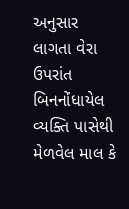અનુસાર લાગતા વેરા ઉપરાંત બિનનોંધાયેલ વ્યક્તિ પાસેથી મેળવેલ માલ કે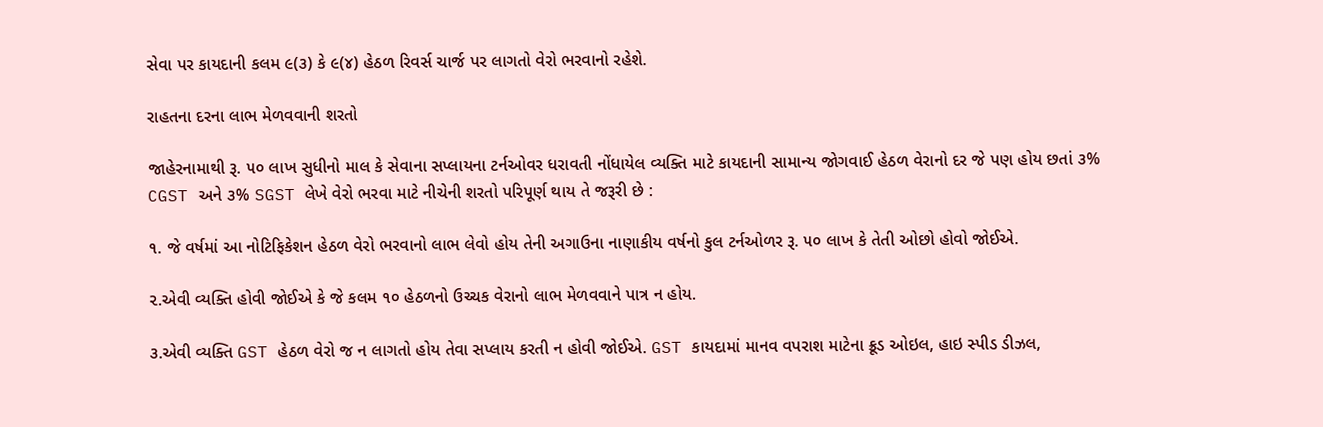સેવા પર કાયદાની કલમ ૯(૩) કે ૯(૪) હેઠળ રિવર્સ ચાર્જ પર લાગતો વેરો ભરવાનો રહેશે.

રાહતના દરના લાભ મેળવવાની શરતો

જાહેરનામાથી રૂ. ૫૦ લાખ સુધીનો માલ કે સેવાના સપ્લાયના ટર્નઓવર ધરાવતી નોંધાયેલ વ્યક્તિ માટે કાયદાની સામાન્ય જોગવાઈ હેઠળ વેરાનો દર જે પણ હોય છતાં ૩% CGST અને ૩% SGST લેખે વેરો ભરવા માટે નીચેની શરતો પરિપૂર્ણ થાય તે જરૂરી છે :

૧. જે વર્ષમાં આ નોટિફિકેશન હેઠળ વેરો ભરવાનો લાભ લેવો હોય તેની અગાઉના નાણાકીય વર્ષનો કુલ ટર્નઓળર રૂ. ૫૦ લાખ કે તેતી ઓછો હોવો જોઈએ.

૨.એવી વ્યક્તિ હોવી જોઈએ કે જે કલમ ૧૦ હેઠળનો ઉચ્ચક વેરાનો લાભ મેળવવાને પાત્ર ન હોય.

૩.એવી વ્યક્તિ GST હેઠળ વેરો જ ન લાગતો હોય તેવા સપ્લાય કરતી ન હોવી જોઈએ. GST કાયદામાં માનવ વપરાશ માટેના ક્રૂડ ઓઇલ, હાઇ સ્પીડ ડીઝલ,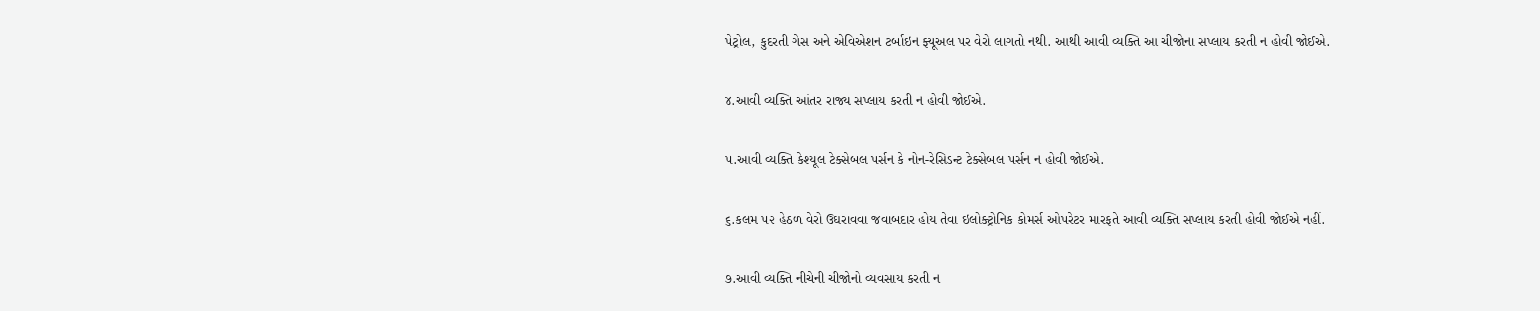પેટ્રોલ, કુદરતી ગેસ અને એવિએશન ટર્બાઇન ફ્યૂઅલ પર વેરો લાગતો નથી. આથી આવી વ્યક્તિ આ ચીજોના સપ્લાય કરતી ન હોવી જોઈએ.

૪.આવી વ્યક્તિ આંતર રાજ્ય સપ્લાય કરતી ન હોવી જોઈએ.

૫.આવી વ્યક્તિ કેશ્યૂલ ટેક્સેબલ પર્સન કે નોન-રેસિડન્ટ ટેક્સેબલ પર્સન ન હોવી જોઈએ.

૬.કલમ ૫૨ હેઠળ વેરો ઉઘરાવવા જવાબદાર હોય તેવા ઇલોક્ટ્રોનિક કોમર્સ ઓપરેટર મારફતે આવી વ્યક્તિ સપ્લાય કરતી હોવી જોઈએ નહીં.

૭.આવી વ્યક્તિ નીચેની ચીજોનો વ્યવસાય કરતી ન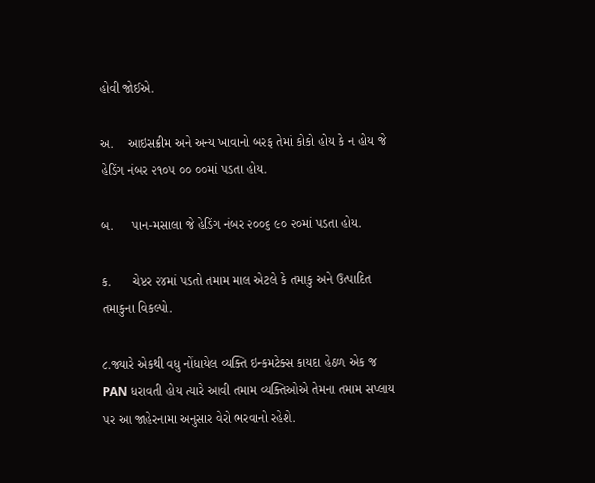હોવી જોઈએ.

અ.    આઇસક્રીમ અને અન્ય ખાવાનો બરફ તેમાં કોકો હોય કે ન હોય જે હેડિંગ નંબર ૨૧૦૫ ૦૦ ૦૦માં પડતા હોય.

બ.     પાન-મસાલા જે હેડિંગ નંબર ૨૦૦૬ ૯૦ ૨૦માં પડતા હોય.

ક.      ચેપ્ટર ૨૪માં પડતો તમામ માલ એટલે કે તમાકુ અને ઉત્પાદિત તમાકુના વિકલ્પો.

૮.જ્યારે એકથી વધુ નોંધાયેલ વ્યક્તિ ઇન્કમટેક્સ કાયદા હેઠળ એક જ PAN ધરાવતી હોય ત્યારે આવી તમામ વ્યક્તિઓએ તેમના તમામ સપ્લાય પર આ જાહેરનામા અનુસાર વેરો ભરવાનો રહેશે.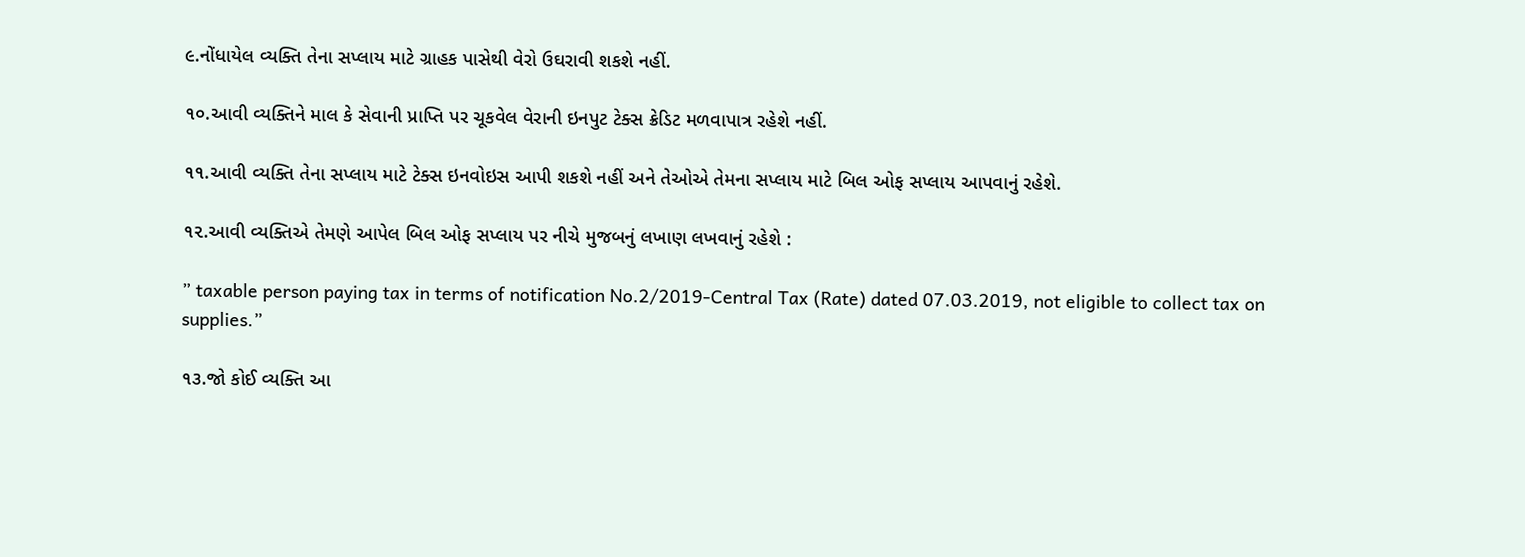૯.નોંધાયેલ વ્યક્તિ તેના સપ્લાય માટે ગ્રાહક પાસેથી વેરો ઉઘરાવી શકશે નહીં.

૧૦.આવી વ્યક્તિને માલ કે સેવાની પ્રાપ્તિ પર ચૂકવેલ વેરાની ઇનપુટ ટેક્સ ક્રેડિટ મળવાપાત્ર રહેશે નહીં.

૧૧.આવી વ્યક્તિ તેના સપ્લાય માટે ટેક્સ ઇનવોઇસ આપી શકશે નહીં અને તેઓએ તેમના સપ્લાય માટે બિલ ઓફ સપ્લાય આપવાનું રહેશે.

૧૨.આવી વ્યક્તિએ તેમણે આપેલ બિલ ઓફ સપ્લાય પર નીચે મુજબનું લખાણ લખવાનું રહેશે :

” taxable person paying tax in terms of notification No.2/2019-Central Tax (Rate) dated 07.03.2019, not eligible to collect tax on supplies.”

૧૩.જો કોઈ વ્યક્તિ આ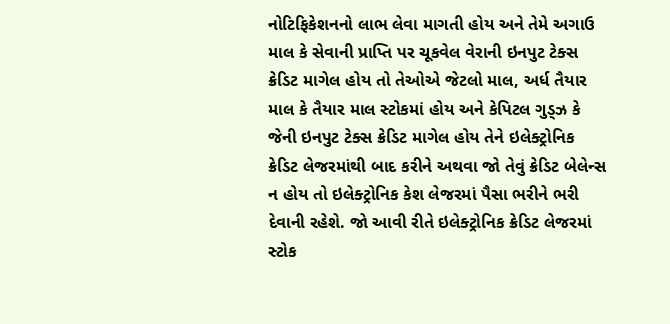નોટિફિકેશનનો લાભ લેવા માગતી હોય અને તેમે અગાઉ માલ કે સેવાની પ્રાપ્તિ પર ચૂકવેલ વેરાની ઇનપુટ ટેક્સ ક્રેડિટ માગેલ હોય તો તેઓએ જેટલો માલ, અર્ધ તૈયાર માલ કે તૈયાર માલ સ્ટોકમાં હોય અને કેપિટલ ગુડ્ઝ કે જેની ઇનપુટ ટેક્સ ક્રેડિટ માગેલ હોય તેને ઇલેક્ટ્રોનિક ક્રેડિટ લેજરમાંથી બાદ કરીને અથવા જો તેવું ક્રેડિટ બેલેન્સ ન હોય તો ઇલેક્ટ્રોનિક કેશ લેજરમાં પૈસા ભરીને ભરી દેવાની રહેશે. જો આવી રીતે ઇલેક્ટ્રોનિક ક્રેડિટ લેજરમાં સ્ટોક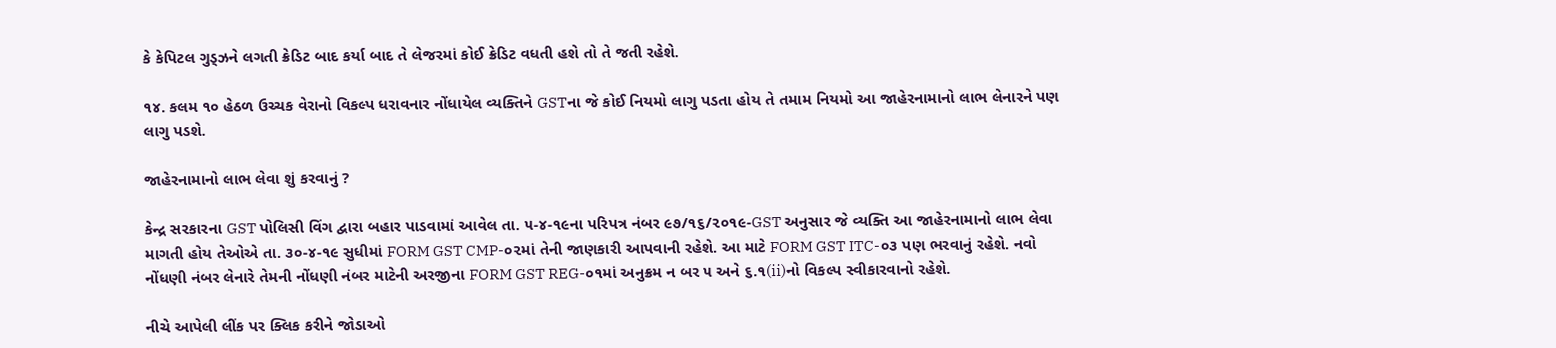કે કેપિટલ ગુડ્ઝને લગતી ક્રેડિટ બાદ કર્યા બાદ તે લેજરમાં કોઈ ક્રેડિટ વધતી હશે તો તે જતી રહેશે.

૧૪. કલમ ૧૦ હેઠળ ઉચ્ચક વેરાનો વિકલ્પ ધરાવનાર નોંધાયેલ વ્યક્તિને GSTના જે કોઈ નિયમો લાગુ પડતા હોય તે તમામ નિયમો આ જાહેરનામાનો લાભ લેનારને પણ લાગુ પડશે.

જાહેરનામાનો લાભ લેવા શું કરવાનું ?

કેન્દ્ર સરકારના GST પોલિસી વિંગ દ્વારા બહાર પાડવામાં આવેલ તા. ૫-૪-૧૯ના પરિપત્ર નંબર ૯૭/૧૬/૨૦૧૯-GST અનુસાર જે વ્યક્તિ આ જાહેરનામાનો લાભ લેવા માગતી હોય તેઓએ તા. ૩૦-૪-૧૯ સુધીમાં FORM GST CMP-૦૨માં તેની જાણકારી આપવાની રહેશે. આ માટે FORM GST ITC-૦૩ પણ ભરવાનું રહેશે. નવો નોંધણી નંબર લેનારે તેમની નોંધણી નંબર માટેની અરજીના FORM GST REG-૦૧માં અનુક્રમ ન બર ૫ અને ૬.૧(ii)નો વિકલ્પ સ્વીકારવાનો રહેશે.

નીચે આપેલી લીંક પર ક્લિક કરીને જોડાઓ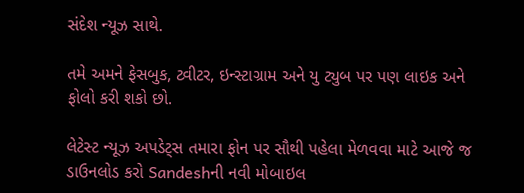સંદેશ ન્યૂઝ સાથે.

તમે અમને ફેસબુક, ટ્વીટર, ઇન્સ્ટાગ્રામ અને યુ ટ્યુબ પર પણ લાઇક અને ફોલો કરી શકો છો.

લેટેસ્ટ ન્યૂઝ અપડેટ્સ તમારા ફોન પર સૌથી પહેલા મેળવવા માટે આજે જ ડાઉનલોડ કરો Sandeshની નવી મોબાઇલ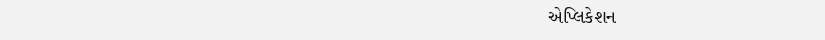એપ્લિકેશન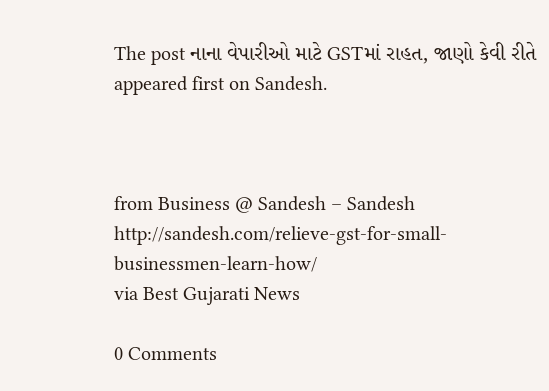The post નાના વેપારીઓ માટે GSTમાં રાહત, જાણો કેવી રીતે appeared first on Sandesh.



from Business @ Sandesh – Sandesh http://sandesh.com/relieve-gst-for-small-businessmen-learn-how/
via Best Gujarati News

0 Comments